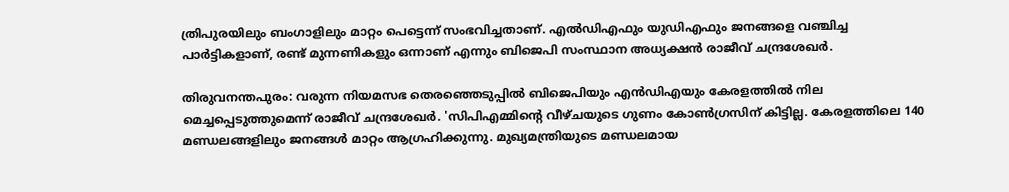ത്രിപുരയിലും ബംഗാളിലും മാറ്റം പെട്ടെന്ന് സംഭവിച്ചതാണ്. എല്‍ഡിഎഫും യുഡിഎഫും ജനങ്ങളെ വഞ്ചിച്ച പാര്‍ട്ടികളാണ്, രണ്ട് മുന്നണികളും ഒന്നാണ് എന്നും ബിജെപി സംസ്ഥാന അധ്യക്ഷന്‍ രാജീവ് ചന്ദ്രശേഖര്‍.

തിരുവനന്തപുരം: വരുന്ന നിയമസഭ തെരഞ്ഞെടുപ്പില്‍ ബിജെപിയും എന്‍ഡിഎയും കേരളത്തില്‍ നില മെച്ചപ്പെടുത്തുമെന്ന് രാജീവ് ചന്ദ്രശേഖര്‍. 'സിപിഎമ്മിന്‍റെ വീഴ്‌ചയുടെ ഗുണം കോണ്‍ഗ്രസിന് കിട്ടില്ല. കേരളത്തിലെ 140 മണ്ഡലങ്ങളിലും ജനങ്ങള്‍ മാറ്റം ആഗ്രഹിക്കുന്നു. മുഖ്യമന്ത്രിയുടെ മണ്ഡലമായ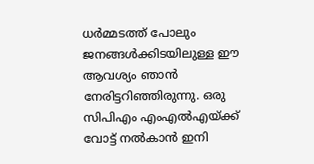ധര്‍മ്മടത്ത് പോലും ജനങ്ങള്‍ക്കിടയിലുള്ള ഈ ആവശ്യം ഞാന്‍ നേരിട്ടറിഞ്ഞിരുന്നു. ഒരു സിപിഎം എംഎല്‍എയ്‌ക്ക് വോട്ട് നല്‍കാന്‍ ഇനി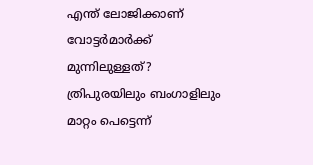എന്ത് ലോജിക്കാണ് വോട്ടര്‍മാര്‍ക്ക് മുന്നിലുള്ളത്? ത്രിപുരയിലും ബംഗാളിലും മാറ്റം പെട്ടെന്ന്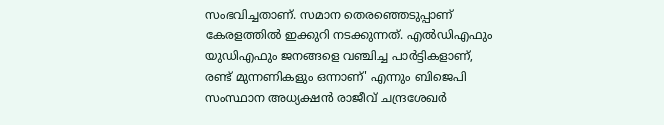സംഭവിച്ചതാണ്. സമാന തെരഞ്ഞെടുപ്പാണ് കേരളത്തില്‍ ഇക്കുറി നടക്കുന്നത്. എല്‍ഡിഎഫും യുഡിഎഫും ജനങ്ങളെ വഞ്ചിച്ച പാര്‍ട്ടികളാണ്, രണ്ട് മുന്നണികളും ഒന്നാണ്' എന്നും ബിജെപി സംസ്ഥാന അധ്യക്ഷന്‍ രാജീവ് ചന്ദ്രശേഖര്‍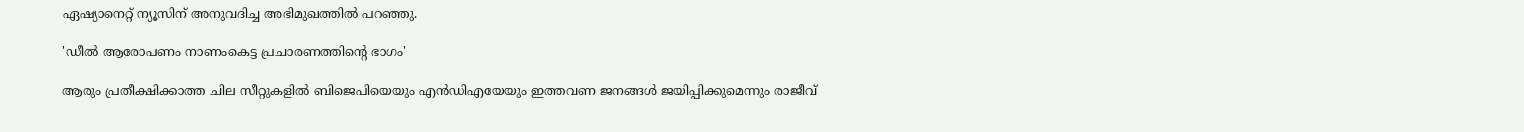ഏഷ്യാനെറ്റ് ന്യൂസിന് അനുവദിച്ച അഭിമുഖത്തില്‍ പറ‍ഞ്ഞു.

'ഡീല്‍ ആരോപണം നാണംകെട്ട പ്രചാരണത്തിന്‍റെ ഭാഗം'

ആരും പ്രതീക്ഷിക്കാത്ത ചില സീറ്റുകളില്‍ ബിജെപിയെയും എന്‍ഡിഎയേയും ഇത്തവണ ജനങ്ങള്‍ ജയിപ്പിക്കുമെന്നും രാജീവ്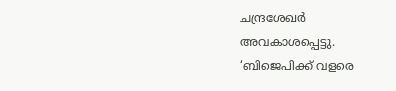ചന്ദ്രശേഖര്‍ അവകാശപ്പെട്ടു. ‘ബിജെപിക്ക് വളരെ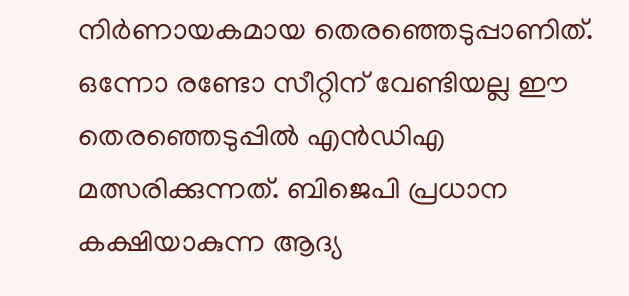നിര്‍ണായകമായ തെരഞ്ഞെടുപ്പാണിത്. ഒന്നോ രണ്ടോ സീറ്റിന് വേണ്ടിയല്ല ഈ തെരഞ്ഞെടുപ്പില്‍ എന്‍ഡിഎ മത്സരിക്കുന്നത്. ബിജെപി പ്രധാന കക്ഷിയാകുന്ന ആദ്യ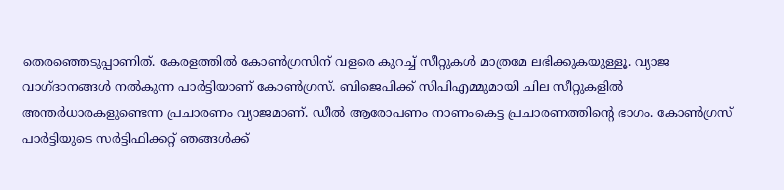തെരഞ്ഞെടുപ്പാണിത്. കേരളത്തില്‍ കോണ്‍ഗ്രസിന് വളരെ കുറച്ച് സീറ്റുകള്‍ മാത്രമേ ലഭിക്കുകയുള്ളൂ. വ്യാജ വാഗ്‌ദാനങ്ങള്‍ നല്‍കുന്ന പാര്‍ട്ടിയാണ് കോണ്‍ഗ്രസ്. ബിജെപിക്ക് സിപിഎമ്മുമായി ചില സീറ്റുകളില്‍ അന്തര്‍ധാരകളുണ്ടെന്ന പ്രചാരണം വ്യാജമാണ്. ഡീല്‍ ആരോപണം നാണംകെട്ട പ്രചാരണത്തിന്‍റെ ഭാഗം. കോണ്‍ഗ്രസ് പാര്‍ട്ടിയുടെ സര്‍ട്ടിഫിക്കറ്റ് ഞങ്ങള്‍ക്ക്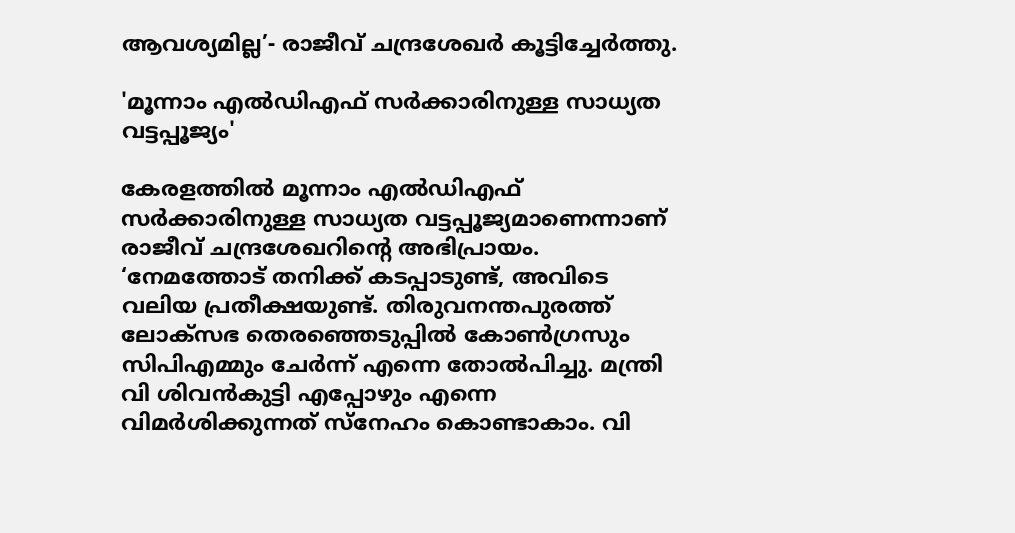ആവശ്യമില്ല’- രാജീവ് ചന്ദ്രശേഖര്‍ കൂട്ടിച്ചേര്‍ത്തു.

'മൂന്നാം എല്‍ഡിഎഫ് സര്‍ക്കാരിനുള്ള സാധ്യത വട്ടപ്പൂജ്യം'

കേരളത്തില്‍ മൂന്നാം എല്‍ഡിഎഫ് സര്‍ക്കാരിനുള്ള സാധ്യത വട്ടപ്പൂജ്യമാണെന്നാണ് രാജീവ് ചന്ദ്രശേഖറിന്‍റെ അഭിപ്രായം. ‘നേമത്തോട് തനിക്ക് കടപ്പാടുണ്ട്, അവിടെ വലിയ പ്രതീക്ഷയുണ്ട്. തിരുവനന്തപുരത്ത് ലോക്‌സഭ തെരഞ്ഞെടുപ്പില്‍ കോണ്‍ഗ്രസും സിപിഎമ്മും ചേര്‍ന്ന് എന്നെ തോല്‍പിച്ചു. മന്ത്രി വി ശിവന്‍കുട്ടി എപ്പോഴും എന്നെ വിമര്‍ശിക്കുന്നത് സ്നേഹം കൊണ്ടാകാം. വി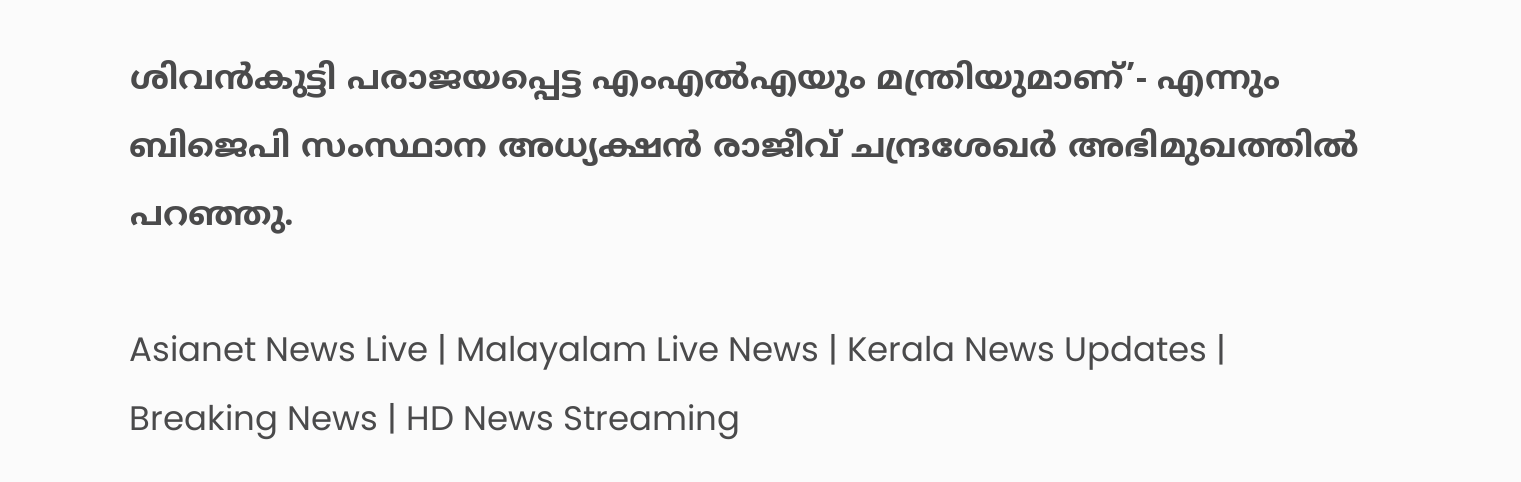ശിവന്‍കുട്ടി പരാജയപ്പെട്ട എംഎല്‍എയും മന്ത്രിയുമാണ്’- എന്നും ബിജെപി സംസ്ഥാന അധ്യക്ഷന്‍ രാജീവ് ചന്ദ്രശേഖര്‍ അഭിമുഖത്തില്‍ പറഞ്ഞു.

Asianet News Live | Malayalam Live News | Kerala News Updates | Breaking News | HD News Streaming